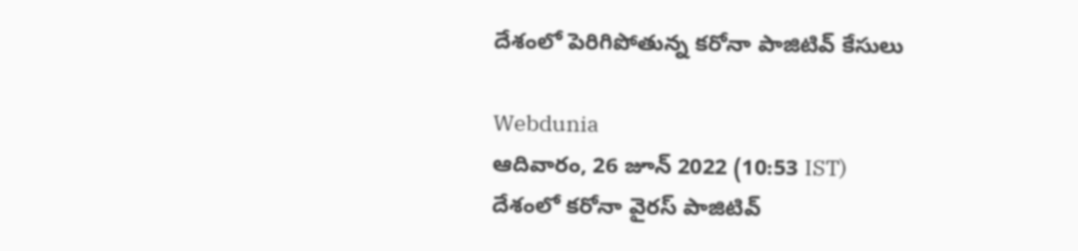దేశంలో పెరిగిపోతున్న కరోనా పాజిటివ్ కేసులు

Webdunia
ఆదివారం, 26 జూన్ 2022 (10:53 IST)
దేశంలో కరోనా వైరస్ పాజిటివ్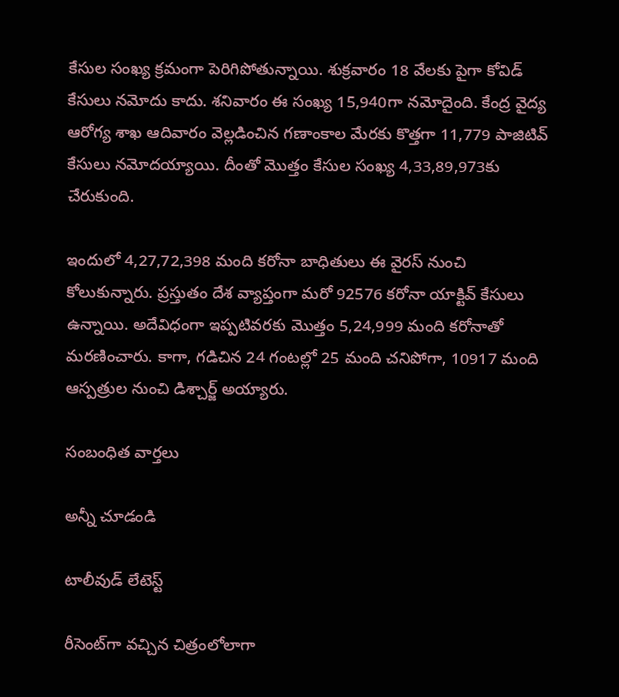కేసుల సంఖ్య క్రమంగా పెరిగిపోతున్నాయి. శుక్రవారం 18 వేలకు పైగా కోవిడ్ కేసులు నమోదు కాదు. శనివారం ఈ సంఖ్య 15,940గా నమోదైంది. కేంద్ర వైద్య ఆరోగ్య శాఖ ఆదివారం వెల్లడించిన గణాంకాల మేరకు కొత్తగా 11,779 పాజిటివ్ కేసులు నమోదయ్యాయి. దీంతో మొత్తం కేసుల సంఖ్య 4,33,89,973కు చేరుకుంది.

ఇందులో 4,27,72,398 మంది కరోనా బాధితులు ఈ వైరస్ నుంచి కోలుకున్నారు. ప్రస్తుతం దేశ వ్యాప్తంగా మరో 92576 కరోనా యాక్టివ్ కేసులు ఉన్నాయి. అదేవిధంగా ఇప్పటివరకు మొత్తం 5,24,999 మంది కరోనాతో మరణించారు. కాగా, గడిచిన 24 గంటల్లో 25 మంది చనిపోగా, 10917 మంది ఆస్పత్రుల నుంచి డిశ్చార్జ్ అయ్యారు.

సంబంధిత వార్తలు

అన్నీ చూడండి

టాలీవుడ్ లేటెస్ట్

రీసెంట్‌గా వచ్చిన చిత్రంలోలాగా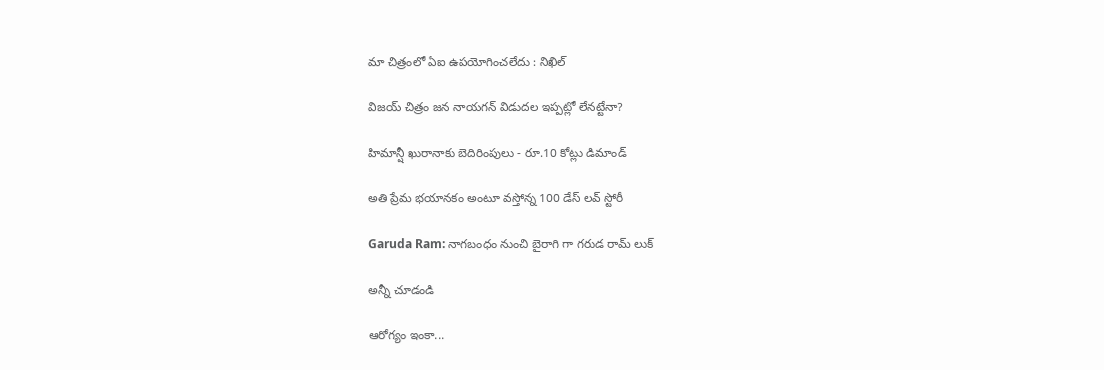మా చిత్రంలో ఏఐ ఉపయోగించలేదు : నిఖిల్

విజయ్ చిత్రం జన నాయగన్ విడుదల ఇప్పట్లో లేనట్టేనా?

హిమాన్షీ ఖురానాకు బెదిరింపులు - రూ.10 కోట్లు డిమాండ్

అతి ప్రేమ భయానకం అంటూ వస్తోన్న 100 డేస్ లవ్ స్టోరీ

Garuda Ram: నాగబంధం నుంచి బైరాగి గా గరుడ రామ్‌ లుక్

అన్నీ చూడండి

ఆరోగ్యం ఇంకా...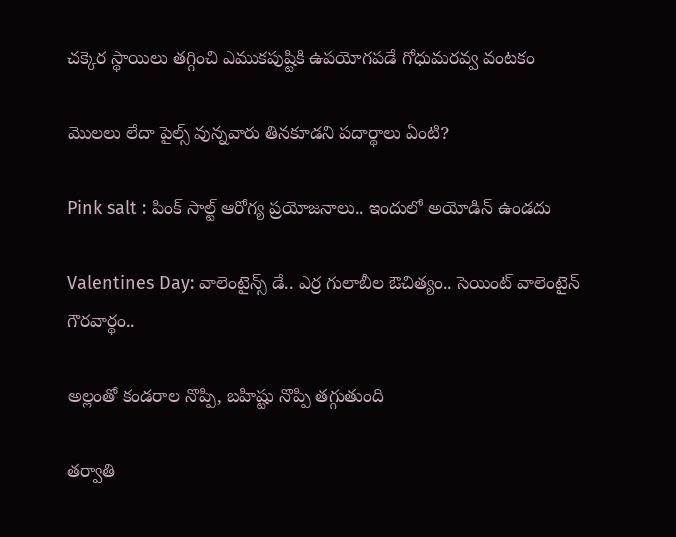చక్కెర స్థాయిలు తగ్గించి ఎముకపుష్టికి ఉపయోగపడే గోధుమరవ్వ వంటకం

మొలలు లేదా పైల్స్ వున్నవారు తినకూడని పదార్థాలు ఏంటి?

Pink salt : పింక్ సాల్ట్ ఆరోగ్య ప్రయోజనాలు.. ఇందులో అయోడిన్ ఉండదు

Valentines Day: వాలెంటైన్స్ డే.. ఎర్ర గులాబీల ఔచిత్యం.. సెయింట్ వాలెంటైన్ గౌరవార్థం..

అల్లంతో కండరాల నొప్పి, బహిష్టు నొప్పి తగ్గుతుంది

తర్వాతి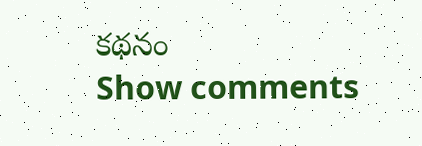కథనం
Show comments